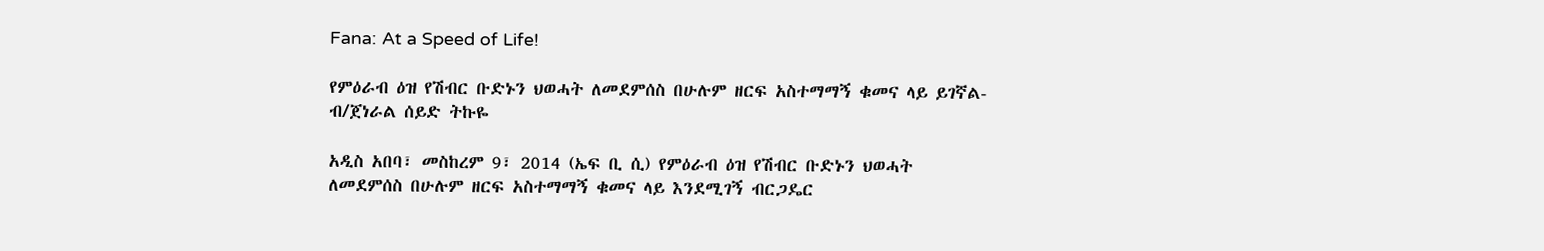Fana: At a Speed of Life!

የምዕራብ ዕዝ የሽብር ቡድኑን ህወሓት ለመደምሰስ በሁሉም ዘርፍ አስተማማኝ ቁመና ላይ ይገኛል-ብ/ጀነራል ሰይድ ትኩዬ

አዲስ አበባ፣ መስከረም 9፣ 2014 (ኤፍ ቢ ሲ) የምዕራብ ዕዝ የሽብር ቡድኑን ህወሓት ለመደምሰስ በሁሉም ዘርፍ አስተማማኝ ቁመና ላይ እንደሚገኝ ብርጋዴር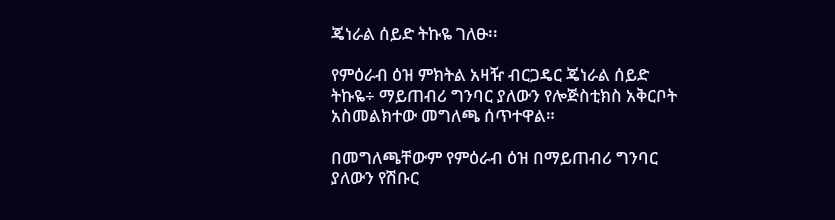ጄነራል ሰይድ ትኩዬ ገለፁ፡፡

የምዕራብ ዕዝ ምክትል አዛዥ ብርጋዴር ጄነራል ሰይድ ትኩዬ÷ ማይጠብሪ ግንባር ያለውን የሎጅስቲክስ አቅርቦት አስመልክተው መግለጫ ሰጥተዋል።

በመግለጫቸውም የምዕራብ ዕዝ በማይጠብሪ ግንባር ያለውን የሽቡር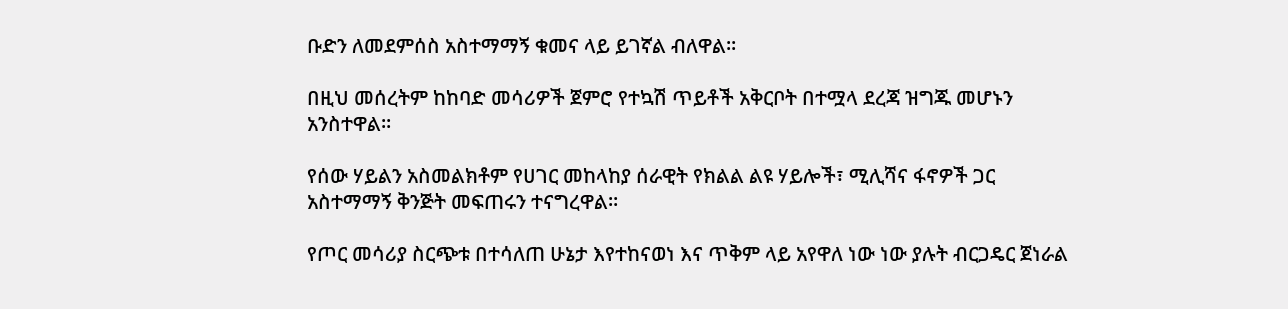ቡድን ለመደምሰስ አስተማማኝ ቁመና ላይ ይገኛል ብለዋል።

በዚህ መሰረትም ከከባድ መሳሪዎች ጀምሮ የተኳሽ ጥይቶች አቅርቦት በተሟላ ደረጃ ዝግጁ መሆኑን አንስተዋል።

የሰው ሃይልን አስመልክቶም የሀገር መከላከያ ሰራዊት የክልል ልዩ ሃይሎች፣ ሚሊሻና ፋኖዎች ጋር አስተማማኝ ቅንጅት መፍጠሩን ተናግረዋል።

የጦር መሳሪያ ስርጭቱ በተሳለጠ ሁኔታ እየተከናወነ እና ጥቅም ላይ አየዋለ ነው ነው ያሉት ብርጋዴር ጀነራል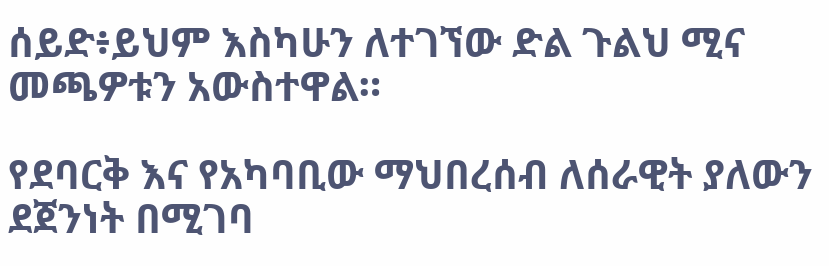ሰይድ፥ይህም እስካሁን ለተገኘው ድል ጉልህ ሚና መጫዎቱን አውስተዋል።

የደባርቅ እና የአካባቢው ማህበረሰብ ለሰራዊት ያለውን ደጀንነት በሚገባ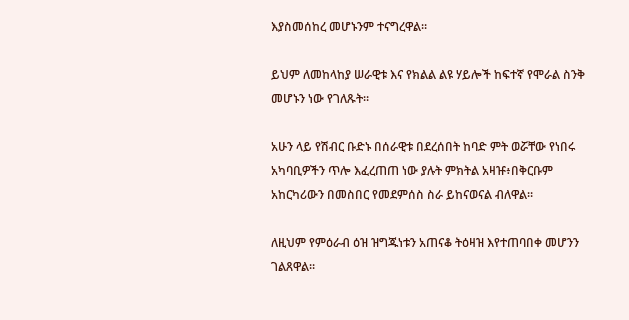እያስመሰከረ መሆኑንም ተናግረዋል።

ይህም ለመከላከያ ሠራዊቱ እና የክልል ልዩ ሃይሎች ከፍተኛ የሞራል ስንቅ መሆኑን ነው የገለጹት።

አሁን ላይ የሽብር ቡድኑ በሰራዊቱ በደረሰበት ከባድ ምት ወሯቸው የነበሩ አካባቢዎችን ጥሎ እፈረጠጠ ነው ያሉት ምክትል አዛዡ፥በቅርቡም አከርካሪውን በመስበር የመደምሰስ ስራ ይከናወናል ብለዋል።

ለዚህም የምዕራብ ዕዝ ዝግጁነቱን አጠናቆ ትዕዛዝ እየተጠባበቀ መሆንን ገልጸዋል።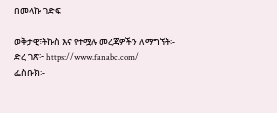በመላኩ ገድፍ

ወቅታዊ፣ትኩስ እና የተሟሉ መረጃዎችን ለማግኘት፡-
ድረ ገጽ፦ https://www.fanabc.com/
ፌስቡክ፡-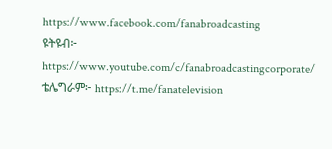https://www.facebook.com/fanabroadcasting
ዩትዩብ፦ https://www.youtube.com/c/fanabroadcastingcorporate/
ቴሌግራም፦ https://t.me/fanatelevision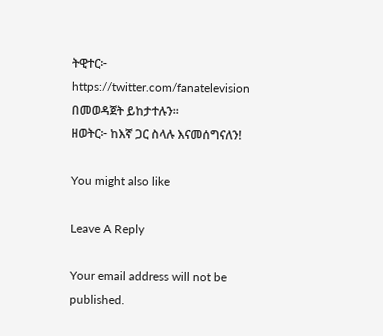ትዊተር፦ https://twitter.com/fanatelevision በመወዳጀት ይከታተሉን፡፡
ዘወትር፦ ከእኛ ጋር ስላሉ እናመሰግናለን!

You might also like

Leave A Reply

Your email address will not be published.